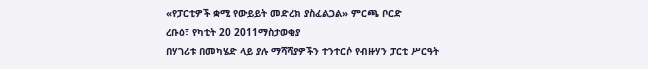«የፓርቲዎች ቋሚ የውይይት መድረክ ያስፈልጋል» ምርጫ ቦርድ
ረቡዕ፣ የካቲት 20 2011ማስታወቂያ
በሃገሪቱ በመካሄድ ላይ ያሉ ማሻሻያዎችን ተንተርሶ የብዙሃን ፓርቲ ሥርዓት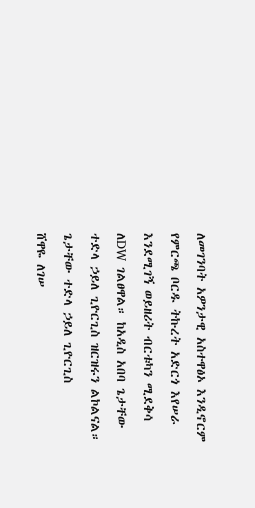ለመገንባት አዎንታዊ አስተዋፅኦ እንዲኖርም የምርጫ ቦርዱ ትኩረት አድርጎ እየሠራ እንደሚገኝ ወይዘሪት ብርቱካን ሚደቅሳ ለDW ገልፀዋል። ከአዲስ አበባ ጌታቸው ተድላ ኃይለ ጊዮርጊስ ዝርዝሩን ልኮልናል።
ጌታቸው ተድላ ኃይለ ጊዮርጊስ
ሸዋዬ ለገሠ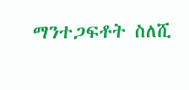ማንተጋፍቶት ስለሺ